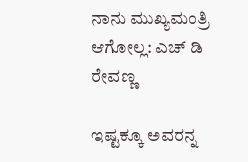ನಾನು ಮುಖ್ಯಮಂತ್ರಿ ಆಗೋಲ್ಲ: ಎಚ್ ಡಿ ರೇವಣ್ಣ

ಇಷ್ಟಕ್ಕೂ ಅವರನ್ನ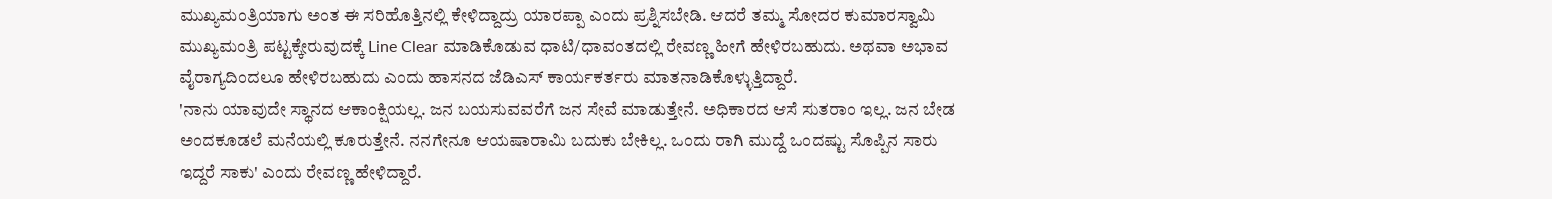ಮುಖ್ಯಮಂತ್ರಿಯಾಗು ಅಂತ ಈ ಸರಿಹೊತ್ತಿನಲ್ಲಿ ಕೇಳಿದ್ದಾದ್ರು ಯಾರಪ್ಪಾ ಎಂದು ಪ್ರಶ್ನಿಸಬೇಡಿ. ಆದರೆ ತಮ್ಮ ಸೋದರ ಕುಮಾರಸ್ವಾಮಿ ಮುಖ್ಯಮಂತ್ರಿ ಪಟ್ಟಕ್ಕೇರುವುದಕ್ಕೆ Line Clear ಮಾಡಿಕೊಡುವ ಧಾಟಿ/ಧಾವಂತದಲ್ಲಿ ರೇವಣ್ಣ ಹೀಗೆ ಹೇಳಿರಬಹುದು. ಅಥವಾ ಅಭಾವ ವೈರಾಗ್ಯದಿಂದಲೂ ಹೇಳಿರಬಹುದು ಎಂದು ಹಾಸನದ ಜೆಡಿಎಸ್ ಕಾರ್ಯಕರ್ತರು ಮಾತನಾಡಿಕೊಳ್ಳುತ್ತಿದ್ದಾರೆ.
'ನಾನು ಯಾವುದೇ ಸ್ಥಾನದ ಆಕಾಂಕ್ಷಿಯಲ್ಲ. ಜನ ಬಯಸುವವರೆಗೆ ಜನ ಸೇವೆ ಮಾಡುತ್ತೇನೆ. ಅಧಿಕಾರದ ಆಸೆ ಸುತರಾಂ ಇಲ್ಲ. ಜನ ಬೇಡ ಅಂದಕೂಡಲೆ ಮನೆಯಲ್ಲಿ ಕೂರುತ್ತೇನೆ. ನನಗೇನೂ ಆಯಷಾರಾಮಿ ಬದುಕು ಬೇಕಿಲ್ಲ. ಒಂದು ರಾಗಿ ಮುದ್ದೆ ಒಂದಷ್ಟು ಸೊಪ್ಪಿನ ಸಾರು ಇದ್ದರೆ ಸಾಕು' ಎಂದು ರೇವಣ್ಣ ಹೇಳಿದ್ದಾರೆ.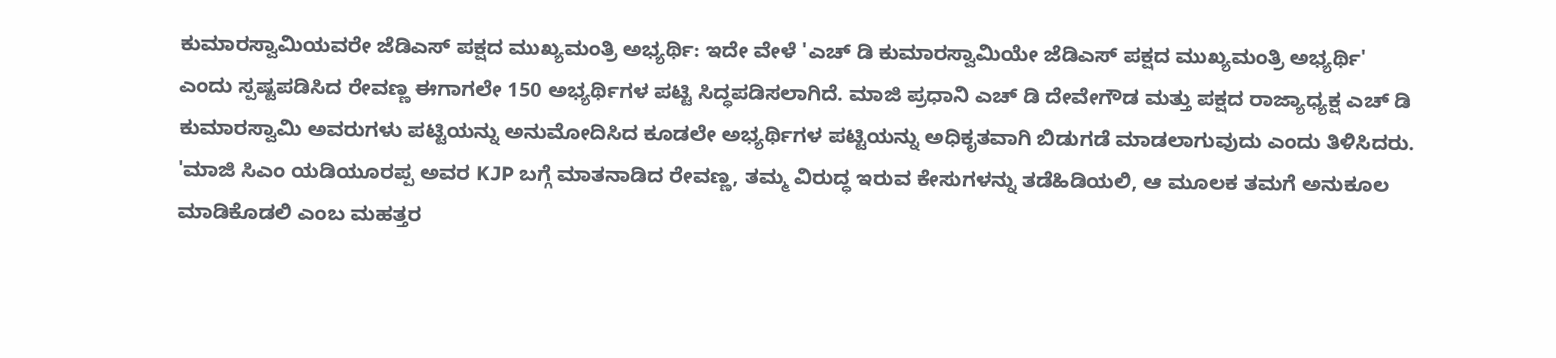ಕುಮಾರಸ್ವಾಮಿಯವರೇ ಜೆಡಿಎಸ್ ಪಕ್ಷದ ಮುಖ್ಯಮಂತ್ರಿ ಅಭ್ಯರ್ಥಿ: ಇದೇ ವೇಳೆ 'ಎಚ್ ಡಿ ಕುಮಾರಸ್ವಾಮಿಯೇ ಜೆಡಿಎಸ್ ಪಕ್ಷದ ಮುಖ್ಯಮಂತ್ರಿ ಅಭ್ಯರ್ಥಿ' ಎಂದು ಸ್ಪಷ್ಟಪಡಿಸಿದ ರೇವಣ್ಣ ಈಗಾಗಲೇ 150 ಅಭ್ಯರ್ಥಿಗಳ ಪಟ್ಟಿ ಸಿದ್ಧಪಡಿಸಲಾಗಿದೆ. ಮಾಜಿ ಪ್ರಧಾನಿ ಎಚ್ ಡಿ ದೇವೇಗೌಡ ಮತ್ತು ಪಕ್ಷದ ರಾಜ್ಯಾಧ್ಯಕ್ಷ ಎಚ್ ಡಿ ಕುಮಾರಸ್ವಾಮಿ ಅವರುಗಳು ಪಟ್ಟಿಯನ್ನು ಅನುಮೋದಿಸಿದ ಕೂಡಲೇ ಅಭ್ಯರ್ಥಿಗಳ ಪಟ್ಟಿಯನ್ನು ಅಧಿಕೃತವಾಗಿ ಬಿಡುಗಡೆ ಮಾಡಲಾಗುವುದು ಎಂದು ತಿಳಿಸಿದರು.
'ಮಾಜಿ ಸಿಎಂ ಯಡಿಯೂರಪ್ಪ ಅವರ KJP ಬಗ್ಗೆ ಮಾತನಾಡಿದ ರೇವಣ್ಣ, ತಮ್ಮ ವಿರುದ್ಧ ಇರುವ ಕೇಸುಗಳನ್ನು ತಡೆಹಿಡಿಯಲಿ, ಆ ಮೂಲಕ ತಮಗೆ ಅನುಕೂಲ ಮಾಡಿಕೊಡಲಿ ಎಂಬ ಮಹತ್ತರ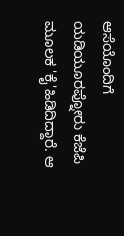ಆಸೆಯೊಂದಿಗೆ ಯಡಿಯೂರಪ್ನೋರು ಕೆಜೆಪಿ ಮೂಲಕ 'ಕೈ'ಹಿಡಿದಿದ್ದಾರೆ. ಆ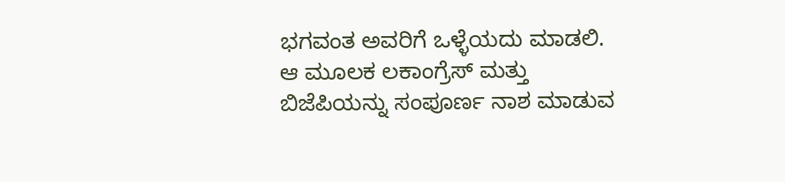ಭಗವಂತ ಅವರಿಗೆ ಒಳ್ಳೆಯದು ಮಾಡಲಿ. ಆ ಮೂಲಕ ಲಕಾಂಗ್ರೆಸ್ ಮತ್ತು ಬಿಜೆಪಿಯನ್ನು ಸಂಪೂರ್ಣ ನಾಶ ಮಾಡುವ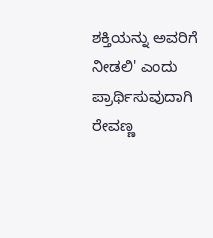ಶಕ್ತಿಯನ್ನು ಅವರಿಗೆ ನೀಡಲಿ' ಎಂದು ಪ್ರಾರ್ಥಿಸುವುದಾಗಿ ರೇವಣ್ಣ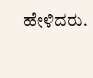ಹೇಳಿದರು.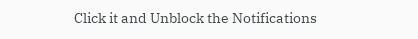Click it and Unblock the Notifications